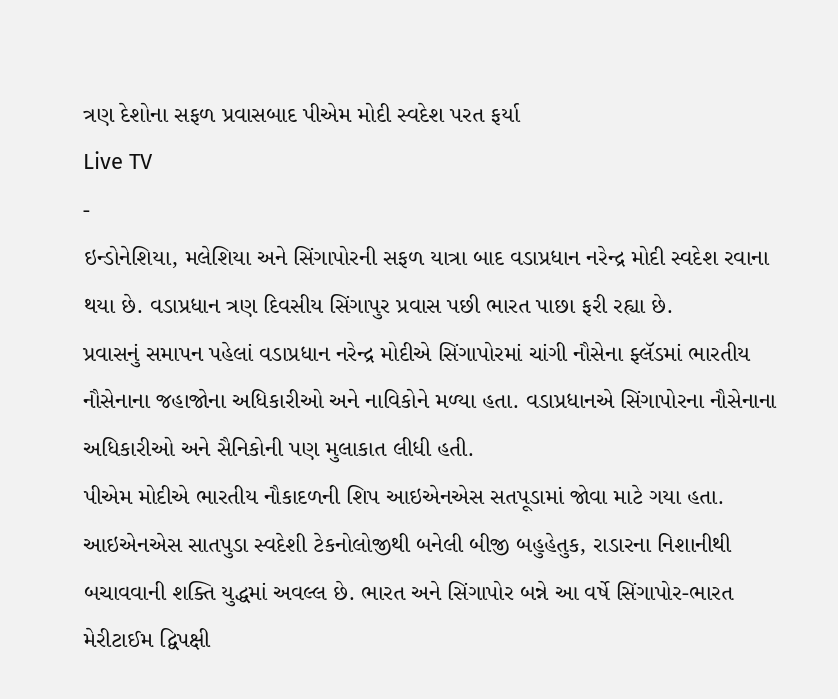ત્રણ દેશોના સફળ પ્રવાસબાદ પીએમ મોદી સ્વદેશ પરત ફર્યા
Live TV
-
ઇન્ડોનેશિયા, મલેશિયા અને સિંગાપોરની સફળ યાત્રા બાદ વડાપ્રધાન નરેન્દ્ર મોદી સ્વદેશ રવાના થયા છે. વડાપ્રધાન ત્રણ દિવસીય સિંગાપુર પ્રવાસ પછી ભારત પાછા ફરી રહ્યા છે.
પ્રવાસનું સમાપન પહેલાં વડાપ્રધાન નરેન્દ્ર મોદીએ સિંગાપોરમાં ચાંગી નૌસેના ફ્લૅડમાં ભારતીય નૌસેનાના જહાજોના અધિકારીઓ અને નાવિકોને મળ્યા હતા. વડાપ્રધાનએ સિંગાપોરના નૌસેનાના અધિકારીઓ અને સૈનિકોની પણ મુલાકાત લીધી હતી.
પીએમ મોદીએ ભારતીય નૌકાદળની શિપ આઇએનએસ સતપૂડામાં જોવા માટે ગયા હતા. આઇએનએસ સાતપુડા સ્વદેશી ટેકનોલોજીથી બનેલી બીજી બહુહેતુક, રાડારના નિશાનીથી બચાવવાની શક્તિ યુદ્ધમાં અવલ્લ છે. ભારત અને સિંગાપોર બન્ને આ વર્ષે સિંગાપોર-ભારત મેરીટાઈમ દ્વિપક્ષી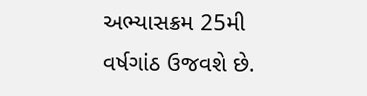અભ્યાસક્રમ 25મી વર્ષગાંઠ ઉજવશે છે.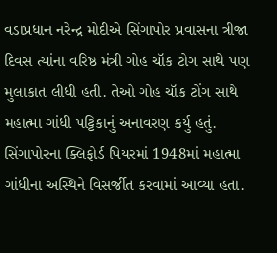વડાપ્રધાન નરેન્દ્ર મોદીએ સિંગાપોર પ્રવાસના ત્રીજા દિવસ ત્યાંના વરિષ્ઠ મંત્રી ગોહ ચૉક ટોગ સાથે પણ મુલાકાત લીધી હતી. તેઓ ગોહ ચૉક ટોંગ સાથે મહાત્મા ગાંધી પટ્ટિકાનું અનાવરણ કર્યુ હતું.
સિંગાપોરના ક્લિફોર્ડ પિયરમાં 1948માં મહાત્મા ગાંધીના અસ્થિને વિસર્જીત કરવામાં આવ્યા હતા.